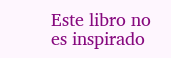Este libro no es inspirado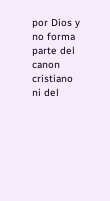por Dios y no forma parte del canon cristiano ni del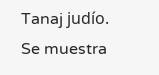Tanaj judío. Se muestra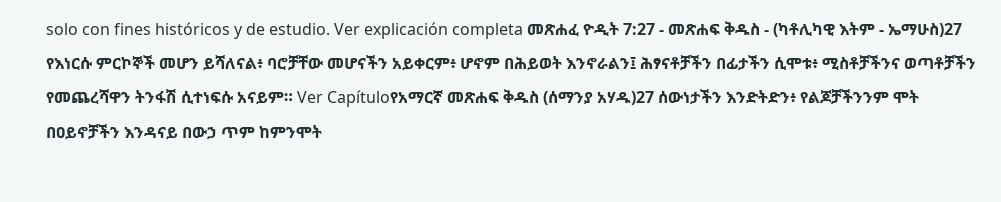solo con fines históricos y de estudio. Ver explicación completa መጽሐፈ ዮዲት 7:27 - መጽሐፍ ቅዱስ - (ካቶሊካዊ እትም - ኤማሁስ)27 የእነርሱ ምርኮኞች መሆን ይሻለናል፥ ባሮቻቸው መሆናችን አይቀርም፥ ሆኖም በሕይወት እንኖራልን፤ ሕፃናቶቻችን በፊታችን ሲሞቱ፥ ሚስቶቻችንና ወጣቶቻችን የመጨረሻዋን ትንፋሽ ሲተነፍሱ አናይም። Ver Capítuloየአማርኛ መጽሐፍ ቅዱስ (ሰማንያ አሃዱ)27 ሰውነታችን እንድትድን፥ የልጆቻችንንም ሞት በዐይኖቻችን እንዳናይ በውኃ ጥም ከምንሞት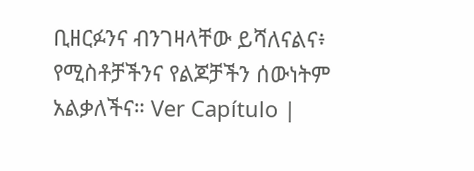ቢዘርፉንና ብንገዛላቸው ይሻለናልና፥ የሚስቶቻችንና የልጆቻችን ሰውነትም አልቃለችና። Ver Capítulo |